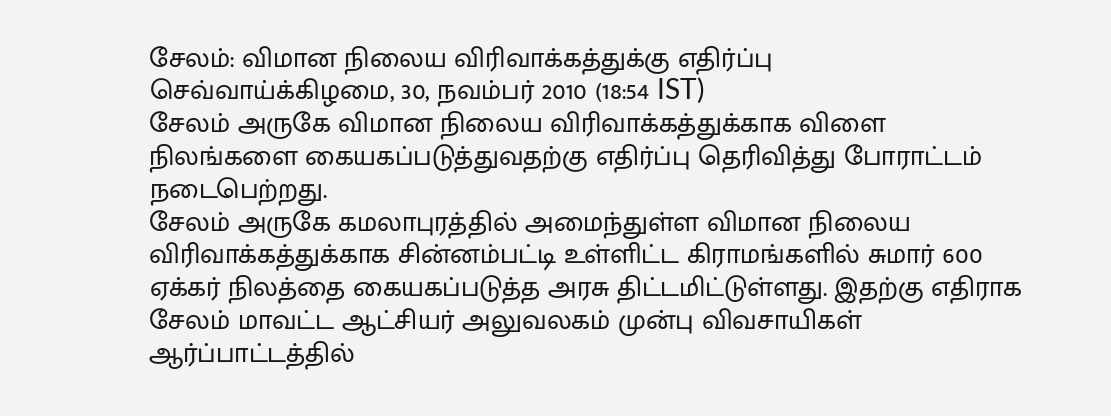சேலம்: விமான நிலைய விரிவாக்கத்துக்கு எதிர்ப்பு
செவ்வாய்க்கிழமை, 30, நவம்பர் 2010 (18:54 IST)
சேலம் அருகே விமான நிலைய விரிவாக்கத்துக்காக விளை நிலங்களை கையகப்படுத்துவதற்கு எதிர்ப்பு தெரிவித்து போராட்டம் நடைபெற்றது.
சேலம் அருகே கமலாபுரத்தில் அமைந்துள்ள விமான நிலைய விரிவாக்கத்துக்காக சின்னம்பட்டி உள்ளிட்ட கிராமங்களில் சுமார் 600 ஏக்கர் நிலத்தை கையகப்படுத்த அரசு திட்டமிட்டுள்ளது. இதற்கு எதிராக சேலம் மாவட்ட ஆட்சியர் அலுவலகம் முன்பு விவசாயிகள் ஆர்ப்பாட்டத்தில்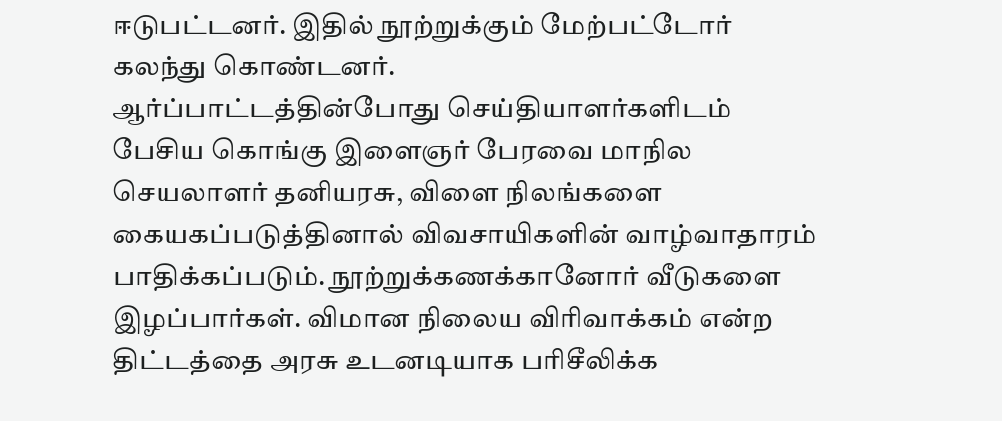ஈடுபட்டனர். இதில் நூற்றுக்கும் மேற்பட்டோர் கலந்து கொண்டனர்.
ஆர்ப்பாட்டத்தின்போது செய்தியாளர்களிடம் பேசிய கொங்கு இளைஞர் பேரவை மாநில செயலாளர் தனியரசு, விளை நிலங்களை கையகப்படுத்தினால் விவசாயிகளின் வாழ்வாதாரம் பாதிக்கப்படும். நூற்றுக்கணக்கானோர் வீடுகளை இழப்பார்கள். விமான நிலைய விரிவாக்கம் என்ற திட்டத்தை அரசு உடனடியாக பரிசீலிக்க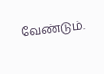வேண்டும்.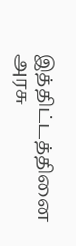இத்திட்டத்தினை அரசு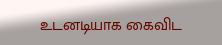உடனடியாக கைவிட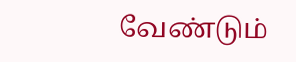வேண்டும்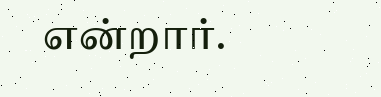என்றார்.